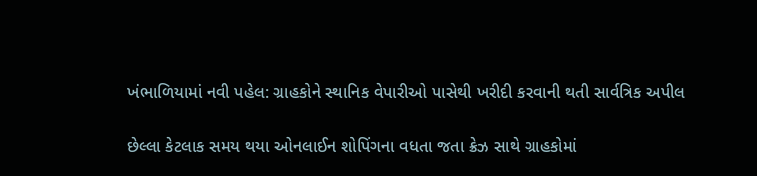ખંભાળિયામાં નવી પહેલ: ગ્રાહકોને સ્થાનિક વેપારીઓ પાસેથી ખરીદી કરવાની થતી સાર્વત્રિક અપીલ

છેલ્લા કેટલાક સમય થયા ઓનલાઈન શોપિંગના વધતા જતા ક્રેઝ સાથે ગ્રાહકોમાં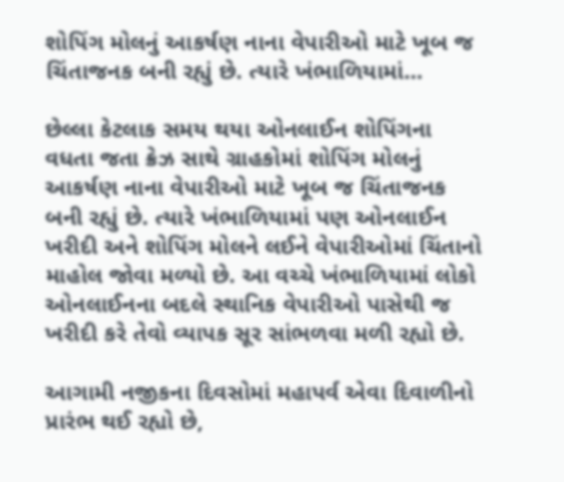શોપિંગ મોલનું આકર્ષણ નાના વેપારીઓ માટે ખૂબ જ ચિંતાજનક બની રહ્યું છે. ત્યારે ખંભાળિયામાં…

છેલ્લા કેટલાક સમય થયા ઓનલાઈન શોપિંગના વધતા જતા ક્રેઝ સાથે ગ્રાહકોમાં શોપિંગ મોલનું આકર્ષણ નાના વેપારીઓ માટે ખૂબ જ ચિંતાજનક બની રહ્યું છે. ત્યારે ખંભાળિયામાં પણ ઓનલાઈન ખરીદી અને શોપિંગ મોલને લઈને વેપારીઓમાં ચિંતાનો માહોલ જોવા મળ્યો છે. આ વચ્ચે ખંભાળિયામાં લોકો ઓનલાઈનના બદલે સ્થાનિક વેપારીઓ પાસેથી જ ખરીદી કરે તેવો વ્યાપક સૂર સાંભળવા મળી રહ્યો છે.

આગામી નજીકના દિવસોમાં મહાપર્વ એવા દિવાળીનો પ્રારંભ થઈ રહ્યો છે,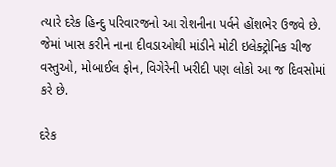ત્યારે દરેક હિન્દુ પરિવારજનો આ રોશનીના પર્વને હોંશભેર ઉજવે છે. જેમાં ખાસ કરીને નાના દીવડાઓથી માંડીને મોટી ઇલેક્ટ્રોનિક ચીજ વસ્તુઓ, મોબાઈલ ફોન, વિગેરેની ખરીદી પણ લોકો આ જ દિવસોમાં કરે છે.

દરેક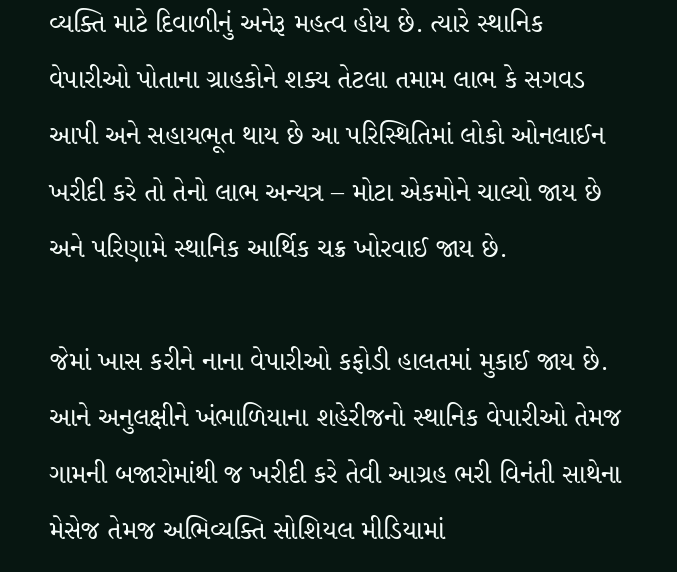વ્યક્તિ માટે દિવાળીનું અનેરૂ મહત્વ હોય છે. ત્યારે સ્થાનિક વેપારીઓ પોતાના ગ્રાહકોને શક્ય તેટલા તમામ લાભ કે સગવડ આપી અને સહાયભૂત થાય છે આ પરિસ્થિતિમાં લોકો ઓનલાઈન ખરીદી કરે તો તેનો લાભ અન્યત્ર – મોટા એકમોને ચાલ્યો જાય છે અને પરિણામે સ્થાનિક આર્થિક ચક્ર ખોરવાઈ જાય છે.

જેમાં ખાસ કરીને નાના વેપારીઓ કફોડી હાલતમાં મુકાઈ જાય છે. આને અનુલક્ષીને ખંભાળિયાના શહેરીજનો સ્થાનિક વેપારીઓ તેમજ ગામની બજારોમાંથી જ ખરીદી કરે તેવી આગ્રહ ભરી વિનંતી સાથેના મેસેજ તેમજ અભિવ્યક્તિ સોશિયલ મીડિયામાં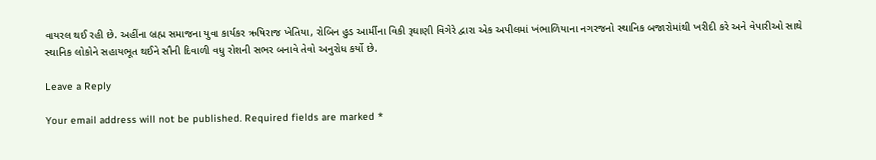વાયરલ થઈ રહી છે. અહીંના બ્રહ્મ સમાજના યુવા કાર્યકર ઋષિરાજ ખેતિયા, રોબિન હુડ આર્મીના વિકી રૂઘાણી વિગેરે દ્વારા એક અપીલમાં ખંભાળિયાના નગરજનો સ્થાનિક બજારોમાંથી ખરીદી કરે અને વેપારીઓ સાથે સ્થાનિક લોકોને સહાયભૂત થઈને સૌની દિવાળી વધુ રોશની સભર બનાવે તેવો અનુરોધ કર્યો છે.

Leave a Reply

Your email address will not be published. Required fields are marked *